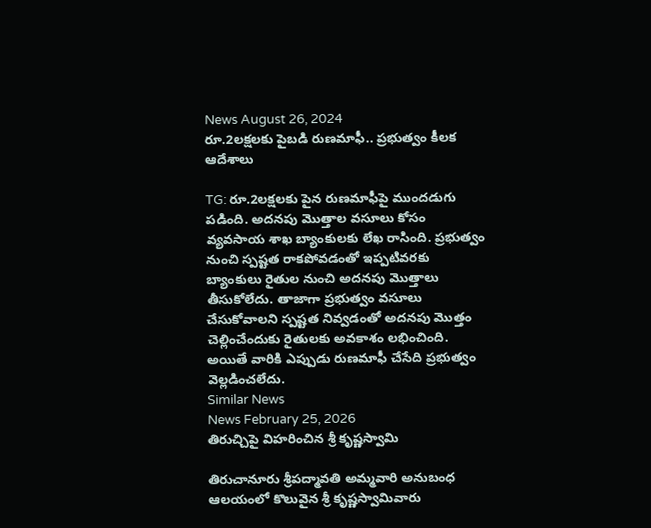News August 26, 2024
రూ.2లక్షలకు పైబడి రుణమాఫీ.. ప్రభుత్వం కీలక ఆదేశాలు

TG: రూ.2లక్షలకు పైన రుణమాఫీపై ముందడుగు పడింది. అదనపు మొత్తాల వసూలు కోసం వ్యవసాయ శాఖ బ్యాంకులకు లేఖ రాసింది. ప్రభుత్వం నుంచి స్పష్టత రాకపోవడంతో ఇప్పటివరకు బ్యాంకులు రైతుల నుంచి అదనపు మొత్తాలు తీసుకోలేదు. తాజాగా ప్రభుత్వం వసూలు చేసుకోవాలని స్పష్టత నివ్వడంతో అదనపు మొత్తం చెల్లించేందుకు రైతులకు అవకాశం లభించింది. అయితే వారికి ఎప్పుడు రుణమాఫీ చేసేది ప్రభుత్వం వెల్లడించలేదు.
Similar News
News February 25, 2026
తిరుచ్చిపై విహరించిన శ్రీ కృష్ణస్వామి

తిరుచానూరు శ్రీపద్మావతి అమ్మవారి అనుబంధ ఆలయంలో కొలువైన శ్రీ కృష్ణస్వామివారు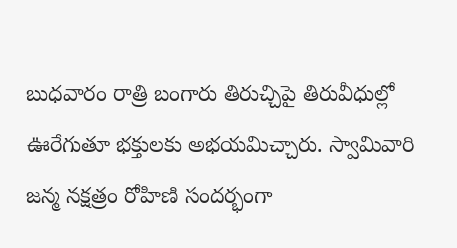బుధవారం రాత్రి బంగారు తిరుచ్చిపై తిరువీధుల్లో ఊరేగుతూ భక్తులకు అభయమిచ్చారు. స్వామివారి జన్మ నక్షత్రం రోహిణి సందర్భంగా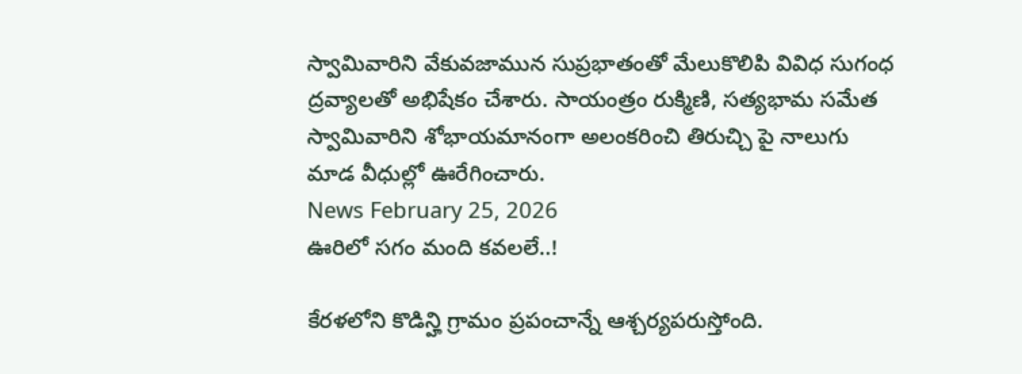స్వామివారిని వేకువజామున సుప్రభాతంతో మేలుకొలిపి వివిధ సుగంధ ద్రవ్యాలతో అభిషేకం చేశారు. సాయంత్రం రుక్మిణి, సత్యభామ సమేత స్వామివారిని శోభాయమానంగా అలంకరించి తిరుచ్చి పై నాలుగు మాడ వీధుల్లో ఊరేగించారు.
News February 25, 2026
ఊరిలో సగం మంది కవలలే..!

కేరళలోని కొడిన్హి గ్రామం ప్రపంచాన్నే ఆశ్చర్యపరుస్తోంది.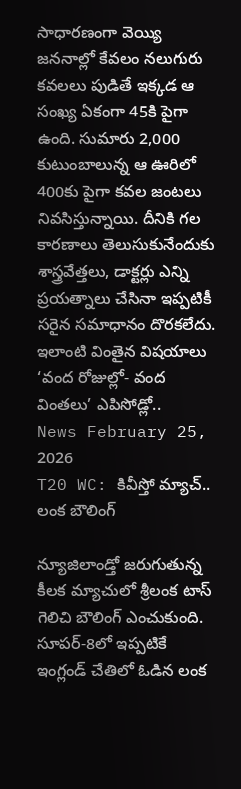సాధారణంగా వెయ్యి జననాల్లో కేవలం నలుగురు కవలలు పుడితే ఇక్కడ ఆ సంఖ్య ఏకంగా 45కి పైగా ఉంది. సుమారు 2,000 కుటుంబాలున్న ఆ ఊరిలో 400కు పైగా కవల జంటలు నివసిస్తున్నాయి. దీనికి గల కారణాలు తెలుసుకునేందుకు శాస్త్రవేత్తలు, డాక్టర్లు ఎన్ని ప్రయత్నాలు చేసినా ఇప్పటికీ సరైన సమాధానం దొరకలేదు. ఇలాంటి వింతైన విషయాలు ‘వంద రోజుల్లో- వంద వింతలు’ ఎపిసోడ్లో..
News February 25, 2026
T20 WC: కివీస్తో మ్యాచ్.. లంక బౌలింగ్

న్యూజిలాండ్తో జరుగుతున్న కీలక మ్యాచులో శ్రీలంక టాస్ గెలిచి బౌలింగ్ ఎంచుకుంది. సూపర్-8లో ఇప్పటికే ఇంగ్లండ్ చేతిలో ఓడిన లంక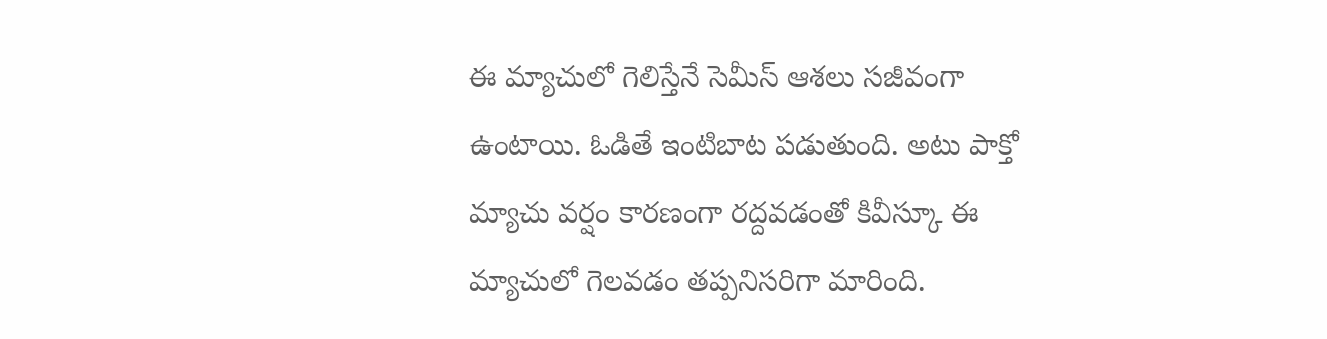ఈ మ్యాచులో గెలిస్తేనే సెమీస్ ఆశలు సజీవంగా ఉంటాయి. ఓడితే ఇంటిబాట పడుతుంది. అటు పాక్తో మ్యాచు వర్షం కారణంగా రద్దవడంతో కివీస్కూ ఈ మ్యాచులో గెలవడం తప్పనిసరిగా మారింది.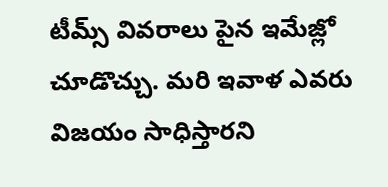టీమ్స్ వివరాలు పైన ఇమేజ్లో చూడొచ్చు. మరి ఇవాళ ఎవరు విజయం సాధిస్తారని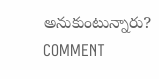అనుకుంటున్నారు? COMMENT